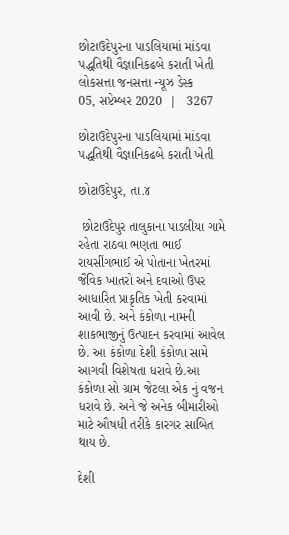છોટાઉદેપુરના પાડલિયામાં માંડવા પદ્ધતિથી વૈજ્ઞાનિકઢબે કરાતી ખેતી
લોકસત્તા જનસત્તા ન્યૂઝ ડેસ્ક
05, સપ્ટેમ્બર 2020  |   3267

છોટાઉદેપુરના પાડલિયામાં માંડવા પદ્ધતિથી વૈજ્ઞાનિકઢબે કરાતી ખેતી

છોટાઉદેપુર, તા.૪

 છોટાઉદેપુર તાલુકાના પાડલીયા ગામે રહેતા રાઠવા ભણતા ભાઈ રાયસીંગભાઈ એ પોતાના ખેતરમાં જૈવિક ખાતરો અને દવાઓ ઉપર આધારિત પ્રાકૃતિક ખેતી કરવામાં આવી છે. અને કંકોળા નામની શાકભાજીનું ઉત્પાદન કરવામાં આવેલ છે. આ કંકોળા દેશી કંકોળા સામે આગવી વિશેષતા ધરાવે છે.આ કંકોળા સો ગ્રામ જેટલા એક નું વજન ધરાવે છે. અને જે અનેક બીમારીઓ માટે ઔષધી તરીકે કારગર સાબિત થાય છે.

દેશી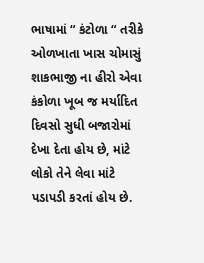ભાષામાં “ કંટોળા “ તરીકે ઓળખાતા ખાસ ચોમાસું શાકભાજી ના હીરો એવા કંકોળા ખૂબ જ મર્યાદિત દિવસો સુધી બજારોમાં દેખા દેતા હોય છે, માંટે લોકો તેને લેવા માંટે પડાપડી કરતાં હોય છે.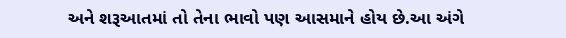અને શરૂઆતમાં તો તેના ભાવો પણ આસમાને હોય છે.આ અંગે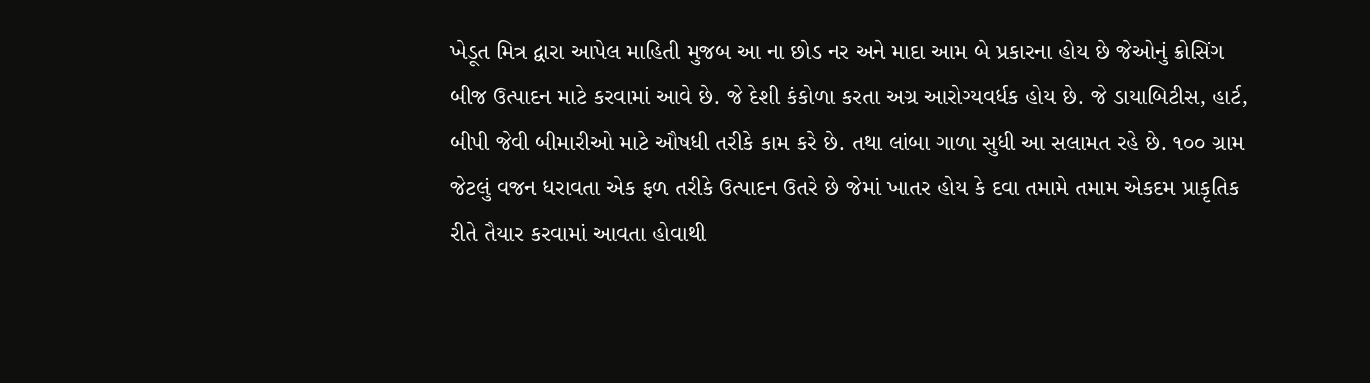ખેડૂત મિત્ર દ્વારા આપેલ માહિતી મુજબ આ ના છોડ નર અને માદા આમ બે પ્રકારના હોય છે જેઓનું ક્રોસિંગ બીજ ઉત્પાદન માટે કરવામાં આવે છે. જે દેશી કંકોળા કરતા અગ્ર આરોગ્યવર્ધક હોય છે. જે ડાયાબિટીસ, હાર્ટ, બીપી જેવી બીમારીઓ માટે ઔષધી તરીકે કામ કરે છે. તથા લાંબા ગાળા સુધી આ સલામત રહે છે. ૧૦૦ ગ્રામ જેટલું વજન ધરાવતા એક ફળ તરીકે ઉત્પાદન ઉતરે છે જેમાં ખાતર હોય કે દવા તમામે તમામ એકદમ પ્રાકૃતિક રીતે તૈયાર કરવામાં આવતા હોવાથી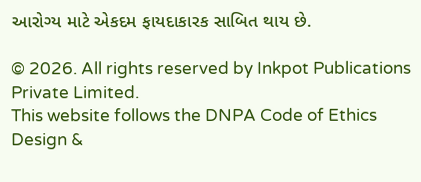આરોગ્ય માટે એકદમ ફાયદાકારક સાબિત થાય છે.

© 2026. All rights reserved by Inkpot Publications Private Limited.
This website follows the DNPA Code of Ethics
Design &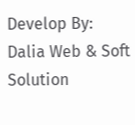Develop By:
Dalia Web & Soft Solution